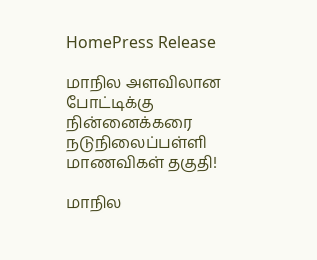HomePress Release

மாநில அளவிலான போட்டிக்கு நின்னைக்கரை நடுநிலைப்பள்ளி மாணவிகள் தகுதி!

மாநில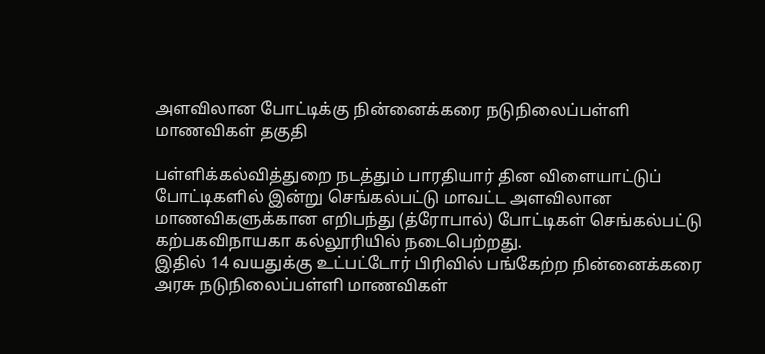அளவிலான போட்டிக்கு நின்னைக்கரை நடுநிலைப்பள்ளி மாணவிகள் தகுதி

பள்ளிக்கல்வித்துறை நடத்தும் பாரதியார் தின விளையாட்டுப் போட்டிகளில் இன்று செங்கல்பட்டு மாவட்ட அளவிலான மாணவிகளுக்கான எறிபந்து (த்ரோபால்) போட்டிகள் செங்கல்பட்டு கற்பகவிநாயகா கல்லூரியில் நடைபெற்றது.
இதில் 14 வயதுக்கு உட்பட்டோர் பிரிவில் பங்கேற்ற நின்னைக்கரை அரசு நடுநிலைப்பள்ளி மாணவிகள்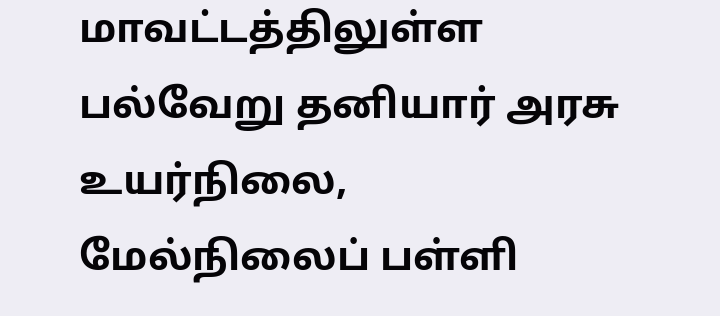மாவட்டத்திலுள்ள பல்வேறு தனியார் அரசு உயர்நிலை, மேல்நிலைப் பள்ளி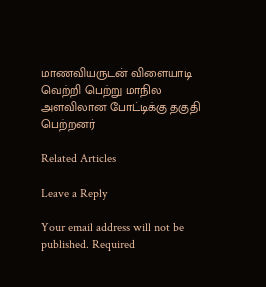மாணவியருடன் விளையாடி வெற்றி பெற்று மாநில அளவிலான போட்டிக்கு தகுதி பெற்றனர்

Related Articles

Leave a Reply

Your email address will not be published. Required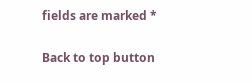fields are marked *

Back to top button